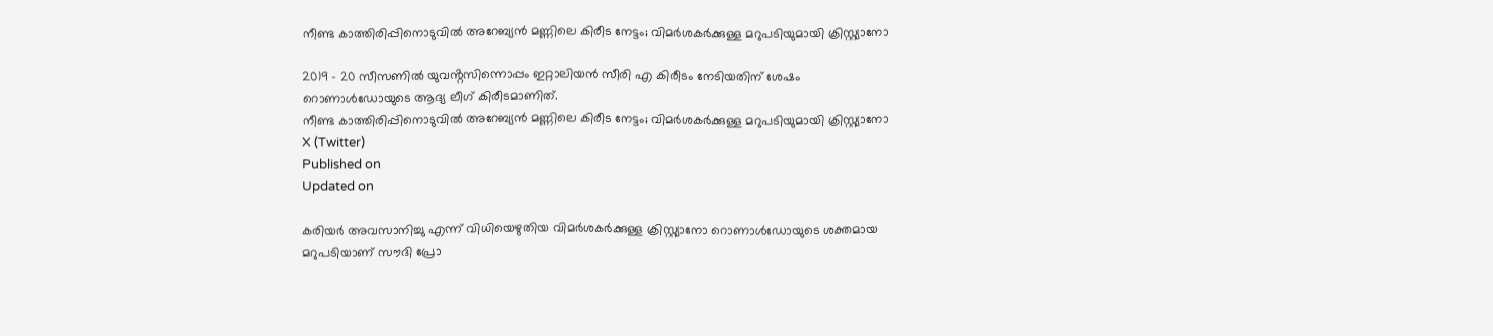നീണ്ട കാത്തിരിപ്പിനൊടുവിൽ അറേബ്യൻ മണ്ണിലെ കിരീട നേട്ടം; വിമർശകർക്കുള്ള മറുപടിയുമായി ക്രിസ്റ്റ്യാനോ

2019 - 20 സീസണിൽ യുവൻ്റസിന്നൊപ്പം ഇറ്റാലിയൻ സീരി എ കിരീടം നേടിയതിന് ശേഷം റൊണാൾഡോയുടെ ആദ്യ ലീഗ് കിരീടമാണിത്.
നീണ്ട കാത്തിരിപ്പിനൊടുവിൽ അറേബ്യൻ മണ്ണിലെ കിരീട നേട്ടം; വിമർശകർക്കുള്ള മറുപടിയുമായി ക്രിസ്റ്റ്യാനോ
X (Twitter)
Published on
Updated on

കരിയർ അവസാനിച്ചു എന്ന് വിധിയെഴുതിയ വിമർശകർക്കുള്ള ക്രിസ്റ്റ്യാനോ റൊണാൾഡോയുടെ ശക്തമായ മറുപടിയാണ് സൗദി പ്രോ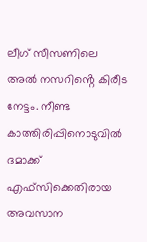ലീഗ് സീസണിലെ അൽ നസറിൻ്റെ കിരീട നേട്ടം. നീണ്ട കാത്തിരിപ്പിനൊടുവിൽ ദമാക്ക് എഫ്‌സിക്കെതിരായ അവസാന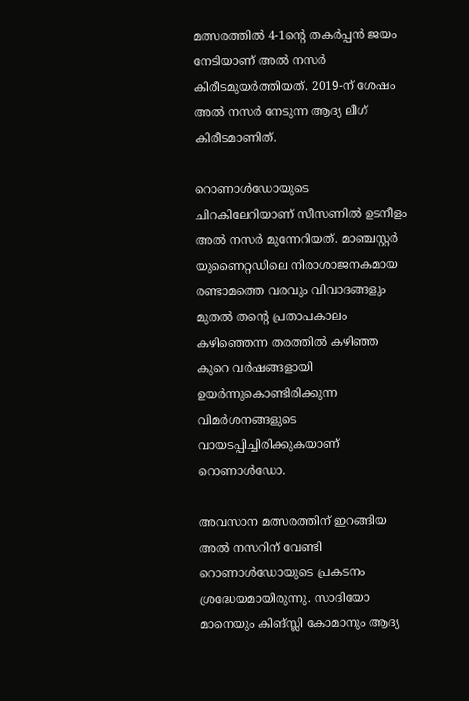മത്സരത്തിൽ 4-1ന്റെ തകർപ്പൻ ജയം നേടിയാണ് അൽ നസർ കിരീടമുയർത്തിയത്. 2019-ന് ശേഷം അൽ നസർ നേടുന്ന ആദ്യ ലീഗ് കിരീടമാണിത്.

റൊണാൾഡോയുടെ ചിറകിലേറിയാണ് സീസണിൽ ഉടനീളം അൽ നസർ മുന്നേറിയത്. മാഞ്ചസ്റ്റർ യുണൈറ്റഡിലെ നിരാശാജനകമായ രണ്ടാമത്തെ വരവും വിവാദങ്ങളും മുതൽ തൻ്റെ പ്രതാപകാലം കഴിഞ്ഞെന്ന തരത്തിൽ കഴിഞ്ഞ കുറെ വർഷങ്ങളായി ഉയർന്നുകൊണ്ടിരിക്കുന്ന വിമർശനങ്ങളുടെ വായടപ്പിച്ചിരിക്കുകയാണ് റൊണാൾഡോ.

അവസാന മത്സരത്തിന് ഇറങ്ങിയ അൽ നസറിന് വേണ്ടി റൊണാൾഡോയുടെ പ്രകടനം ശ്രദ്ധേയമായിരുന്നു. സാദിയോ മാനെയും കിങ്സ്ലി കോമാനും ആദ്യ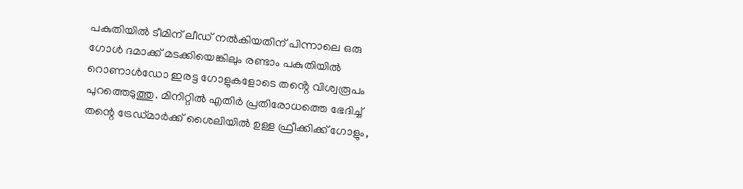പകുതിയിൽ ടീമിന് ലീഡ് നൽകിയതിന് പിന്നാലെ ഒരു ഗോൾ ദമാക്ക് മടക്കിയെങ്കിലും രണ്ടാം പകുതിയിൽ റൊണാൾഡോ ഇരട്ട ഗോളുകളോടെ തൻ്റെ വിശ്വരൂപം പുറത്തെടുത്തു. മിനിറ്റിൽ എതിർ പ്രതിരോധത്തെ ഭേദിച്ച് തന്റെ ട്രേഡ്മാർക്ക് ശൈലിയിൽ ഉള്ള ഫ്രീക്കിക്ക് ഗോളും,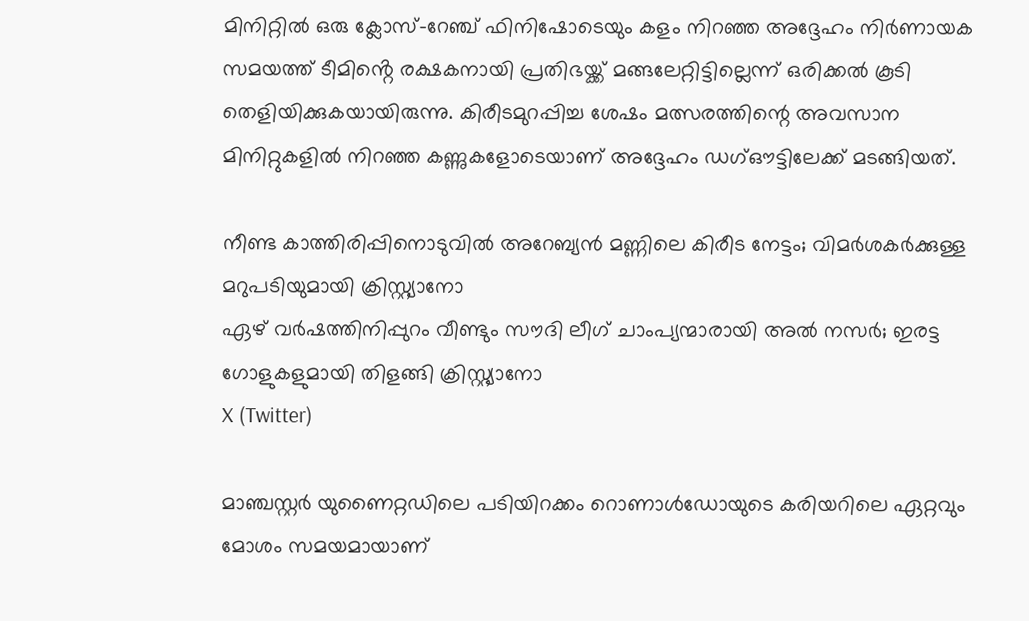മിനിറ്റിൽ ഒരു ക്ലോസ്-റേഞ്ച് ഫിനിഷോടെയും കളം നിറഞ്ഞ അദ്ദേഹം നിർണായക സമയത്ത് ടീമിൻ്റെ രക്ഷകനായി പ്രതിഭയ്ക്ക് മങ്ങലേറ്റിട്ടില്ലെന്ന് ഒരിക്കൽ കൂടി തെളിയിക്കുകയായിരുന്നു. കിരീടമുറപ്പിച്ച ശേഷം മത്സരത്തിന്റെ അവസാന മിനിറ്റുകളിൽ നിറഞ്ഞ കണ്ണുകളോടെയാണ് അദ്ദേഹം ഡഗ്ഔട്ടിലേക്ക് മടങ്ങിയത്.

നീണ്ട കാത്തിരിപ്പിനൊടുവിൽ അറേബ്യൻ മണ്ണിലെ കിരീട നേട്ടം; വിമർശകർക്കുള്ള മറുപടിയുമായി ക്രിസ്റ്റ്യാനോ
ഏഴ് വർഷത്തിനിപ്പുറം വീണ്ടും സൗദി ലീഗ് ചാംപ്യന്മാരായി അൽ നസർ; ഇരട്ട ഗോളുകളുമായി തിളങ്ങി ക്രിസ്റ്റ്യാനോ
X (Twitter)

മാഞ്ചസ്റ്റർ യുണൈറ്റഡിലെ പടിയിറക്കം റൊണാൾഡോയുടെ കരിയറിലെ ഏറ്റവും മോശം സമയമായാണ്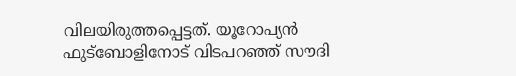വിലയിരുത്തപ്പെട്ടത്. യൂറോപ്യൻ ഫുട്ബോളിനോട് വിടപറഞ്ഞ് സൗദി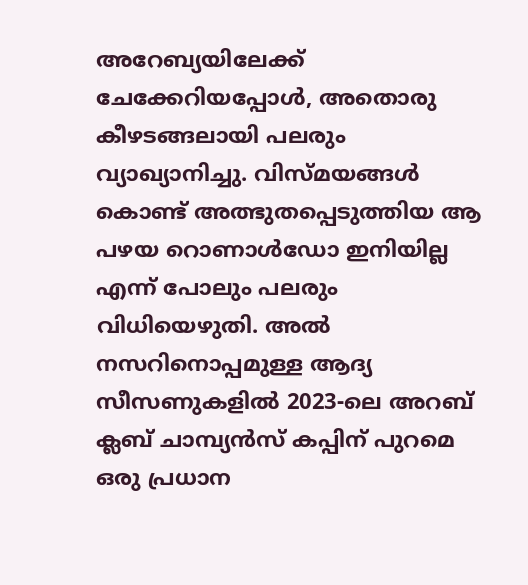അറേബ്യയിലേക്ക് ചേക്കേറിയപ്പോൾ, അതൊരു കീഴടങ്ങലായി പലരും വ്യാഖ്യാനിച്ചു. വിസ്മയങ്ങൾ കൊണ്ട് അത്ഭുതപ്പെടുത്തിയ ആ പഴയ റൊണാൾഡോ ഇനിയില്ല എന്ന് പോലും പലരും വിധിയെഴുതി. അൽ നസറിനൊപ്പമുള്ള ആദ്യ സീസണുകളിൽ 2023-ലെ അറബ് ക്ലബ് ചാമ്പ്യൻസ് കപ്പിന് പുറമെ ഒരു പ്രധാന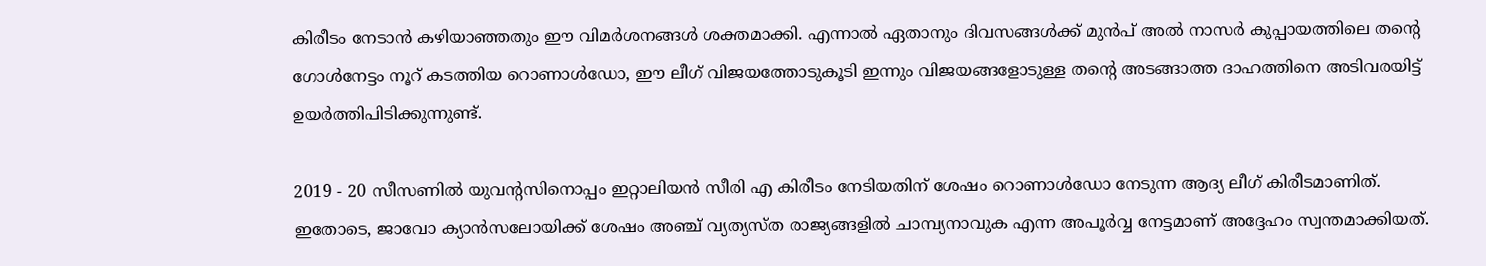കിരീടം നേടാൻ കഴിയാഞ്ഞതും ഈ വിമർശനങ്ങൾ ശക്തമാക്കി. എന്നാൽ ഏതാനും ദിവസങ്ങൾക്ക് മുൻപ് അൽ നാസർ കുപ്പായത്തിലെ തൻ്റെ ഗോൾനേട്ടം നൂറ് കടത്തിയ റൊണാൾഡോ, ഈ ലീഗ് വിജയത്തോടുകൂടി ഇന്നും വിജയങ്ങളോടുള്ള തൻ്റെ അടങ്ങാത്ത ദാഹത്തിനെ അടിവരയിട്ട് ഉയർത്തിപിടിക്കുന്നുണ്ട്.

2019 - 20 സീസണിൽ യുവൻ്റസിനൊപ്പം ഇറ്റാലിയൻ സീരി എ കിരീടം നേടിയതിന് ശേഷം റൊണാൾഡോ നേടുന്ന ആദ്യ ലീഗ് കിരീടമാണിത്. ഇതോടെ, ജാവോ ക്യാൻസലോയിക്ക് ശേഷം അഞ്ച് വ്യത്യസ്ത രാജ്യങ്ങളിൽ ചാമ്പ്യനാവുക എന്ന അപൂർവ്വ നേട്ടമാണ് അദ്ദേഹം സ്വന്തമാക്കിയത്.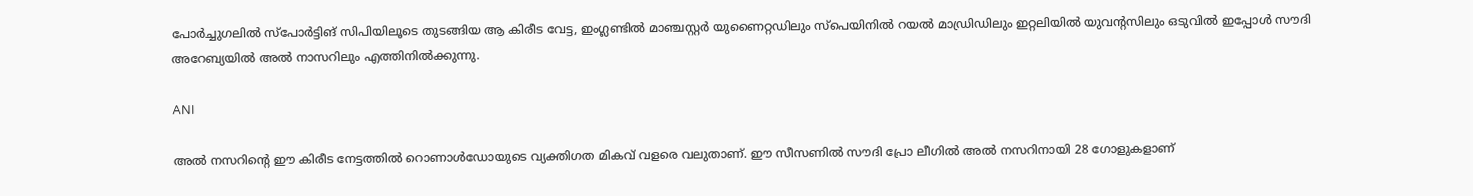പോർച്ചുഗലിൽ സ്പോർട്ടിങ് സിപിയിലൂടെ തുടങ്ങിയ ആ കിരീട വേട്ട, ഇംഗ്ലണ്ടിൽ മാഞ്ചസ്റ്റർ യുണൈറ്റഡിലും സ്പെയിനിൽ റയൽ മാഡ്രിഡിലും ഇറ്റലിയിൽ യുവന്റസിലും ഒടുവിൽ ഇപ്പോൾ സൗദി അറേബ്യയിൽ അൽ നാസറിലും എത്തിനിൽക്കുന്നു.

ANI

അൽ നസറിൻ്റെ ഈ കിരീട നേട്ടത്തിൽ റൊണാൾഡോയുടെ വ്യക്തിഗത മികവ് വളരെ വലുതാണ്. ഈ സീസണിൽ സൗദി പ്രോ ലീഗിൽ അൽ നസറിനായി 28 ഗോളുകളാണ്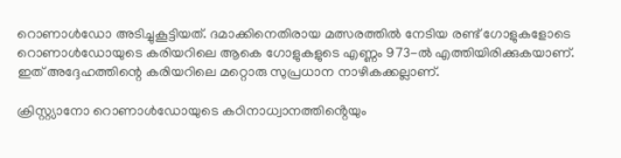റൊണാൾഡോ അടിച്ചുകൂട്ടിയത്. ദമാക്കിനെതിരായ മത്സരത്തിൽ നേടിയ രണ്ട് ഗോളുകളോടെ റൊണാൾഡോയുടെ കരിയറിലെ ആകെ ഗോളുകളുടെ എണ്ണം 973-ൽ എത്തിയിരിക്കുകയാണ്. ഇത് അദ്ദേഹത്തിന്റെ കരിയറിലെ മറ്റൊരു സുപ്രധാന നാഴികക്കല്ലാണ്‌.

ക്രിസ്റ്റ്യാനോ റൊണാൾഡോയുടെ കഠിനാധ്വാനത്തിൻ്റെയും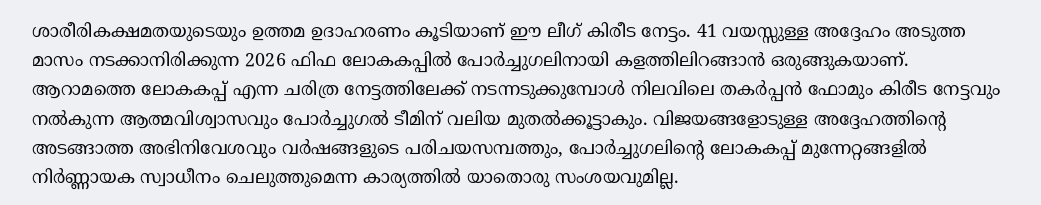ശാരീരികക്ഷമതയുടെയും ഉത്തമ ഉദാഹരണം കൂടിയാണ് ഈ ലീഗ് കിരീട നേട്ടം. 41 വയസ്സുള്ള അദ്ദേഹം അടുത്ത മാസം നടക്കാനിരിക്കുന്ന 2026 ഫിഫ ലോകകപ്പിൽ പോർച്ചുഗലിനായി കളത്തിലിറങ്ങാൻ ഒരുങ്ങുകയാണ്. ആറാമത്തെ ലോകകപ്പ് എന്ന ചരിത്ര നേട്ടത്തിലേക്ക് നടന്നടുക്കുമ്പോൾ നിലവിലെ തകർപ്പൻ ഫോമും കിരീട നേട്ടവും നൽകുന്ന ആത്മവിശ്വാസവും പോർച്ചുഗൽ ടീമിന് വലിയ മുതൽക്കൂട്ടാകും. വിജയങ്ങളോടുള്ള അദ്ദേഹത്തിന്റെ അടങ്ങാത്ത അഭിനിവേശവും വർഷങ്ങളുടെ പരിചയസമ്പത്തും, പോർച്ചുഗലിൻ്റെ ലോകകപ്പ് മുന്നേറ്റങ്ങളിൽ നിർണ്ണായക സ്വാധീനം ചെലുത്തുമെന്ന കാര്യത്തിൽ യാതൊരു സംശയവുമില്ല.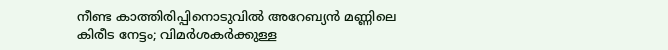നീണ്ട കാത്തിരിപ്പിനൊടുവിൽ അറേബ്യൻ മണ്ണിലെ കിരീട നേട്ടം; വിമർശകർക്കുള്ള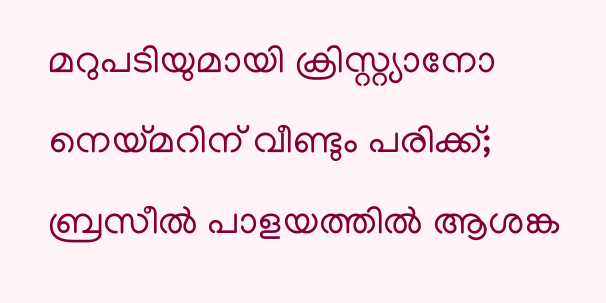മറുപടിയുമായി ക്രിസ്റ്റ്യാനോ
നെയ്മറിന് വീണ്ടും പരിക്ക്; ബ്രസീല്‍ പാളയത്തില്‍ ആശങ്ക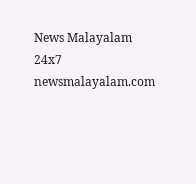News Malayalam 24x7
newsmalayalam.com